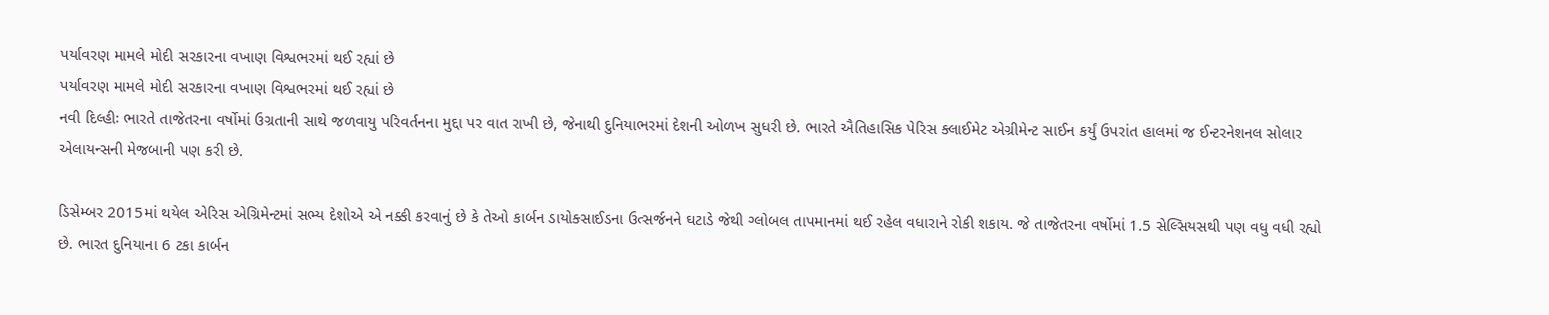પર્યાવરણ મામલે મોદી સરકારના વખાણ વિશ્વભરમાં થઈ રહ્યાં છે
પર્યાવરણ મામલે મોદી સરકારના વખાણ વિશ્વભરમાં થઈ રહ્યાં છે
નવી દિલ્હીઃ ભારતે તાજેતરના વર્ષોમાં ઉગ્રતાની સાથે જળવાયુ પરિવર્તનના મુદ્દા પર વાત રાખી છે, જેનાથી દુનિયાભરમાં દેશની ઓળખ સુધરી છે. ભારતે ઐતિહાસિક પેરિસ ક્લાઈમેટ એગ્રીમેન્ટ સાઈન કર્યું ઉપરાંત હાલમાં જ ઈન્ટરનેશનલ સોલાર એલાયન્સની મેજબાની પણ કરી છે.

ડિસેમ્બર 2015માં થયેલ એરિસ એગ્રિમેન્ટમાં સભ્ય દેશોએ એ નક્કી કરવાનું છે કે તેઓ કાર્બન ડાયોક્સાઈડના ઉત્સર્જનને ઘટાડે જેથી ગ્લોબલ તાપમાનમાં થઈ રહેલ વધારાને રોકી શકાય. જે તાજેતરના વર્ષોમાં 1.5 સેલ્સિયસથી પણ વધુ વધી રહ્યો છે. ભારત દુનિયાના 6 ટકા કાર્બન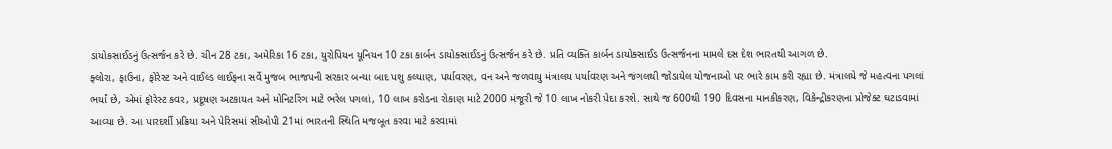ડાયોકસાઈડનું ઉત્સર્જન કરે છે. ચીન 28 ટકા, અમેરિકા 16 ટકા, યુરોપિયન યૂનિયન 10 ટકા કાર્બન ડાયોક્સાઈડનું ઉત્સર્જન કરે છે. પ્રતિ વ્યક્તિ કાર્બન ડાયોક્સાઈડ ઉત્સર્જનના મામલે દસ દેશ ભારતથી આગળ છે.
ફ્લોરા, ફાઉના, ફોરેસ્ટ અને વાઈલ્ડ લાઈફના સર્વે મુજબ ભાજપની સરકાર બન્યા બાદ પશુ કલ્યાણ, પર્યાવરણ, વન અને જળવાયુ મંત્રાલય પર્યાવરણ અને જંગલથી જોડાયેલ યોજનાઓ પર ભારે કામ કરી રહ્યા છે. મંત્રાલયે જે મહત્વના પગલાં ભર્યાં છે, એમાં ફૉરેસ્ટ કવર, પ્રદૂષણ અટકાયત અને મોનિટરિંગ માટે ભરેલ પગલાં, 10 લાખ કરોડના રોકાણ માટે 2000 મંજૂરી જે 10 લાખ નોકરી પેદા કરશે. સાથે જ 600થી 190 દિવસના માનકીકરણ, વિકેન્દ્રીકરણના પ્રોજેક્ટ ઘટાડવામાં આવ્યા છે. આ પારદર્શી પ્રક્રિયા અને પેરિસમાં સીઓપી 21માં ભારતની સ્થિતિ મજબૂત કરવા માટે કરવામાં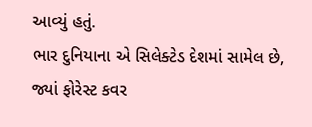આવ્યું હતું.
ભાર દુનિયાના એ સિલેક્ટેડ દેશમાં સામેલ છે, જ્યાં ફોરેસ્ટ કવર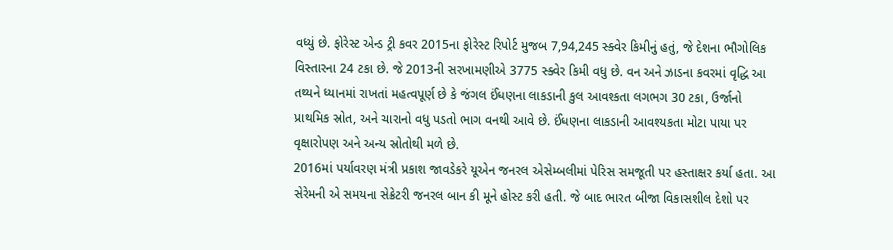વધ્યું છે. ફોરેસ્ટ એન્ડ ટ્રી કવર 2015ના ફોરેસ્ટ રિપોર્ટ મુજબ 7,94,245 સ્ક્વેર કિમીનું હતું, જે દેશના ભૌગોલિક વિસ્તારના 24 ટકા છે. જે 2013ની સરખામણીએ 3775 સ્ક્વેર કિમી વધુ છે. વન અને ઝાડના કવરમાં વૃદ્ધિ આ તથ્યને ધ્યાનમાં રાખતાં મહત્વપૂર્ણ છે કે જંગલ ઈંધણના લાકડાની કુલ આવશ્કતા લગભગ 30 ટકા, ઉર્જાનો પ્રાથમિક સ્રોત, અને ચારાનો વધુ પડતો ભાગ વનથી આવે છે. ઈંધણના લાકડાની આવશ્યકતા મોટા પાયા પર વૃક્ષારોપણ અને અન્ય સ્રોતોથી મળે છે.
2016માં પર્યાવરણ મંત્રી પ્રકાશ જાવડેકરે યૂએન જનરલ એસેમ્બલીમાં પેરિસ સમજૂતી પર હસ્તાક્ષર કર્યા હતા. આ સેરેમની એ સમયના સેક્રેટરી જનરલ બાન કી મૂને હોસ્ટ કરી હતી. જે બાદ ભારત બીજા વિકાસશીલ દેશો પર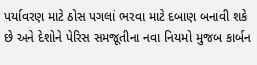પર્યાવરણ માટે ઠોસ પગલાં ભરવા માટે દબાણ બનાવી શકે છે અને દેશોને પેરિસ સમજૂતીના નવા નિયમો મુજબ કાર્બન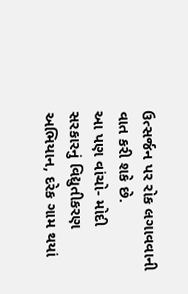ઉત્સર્જન પર રોક લગાવવાની વાત કરી શકે છે.
આ પણ વાંચો- મોદી સરકારનું વિદ્યુતીકરણ અભિયાન, દરેક ગામ થયાં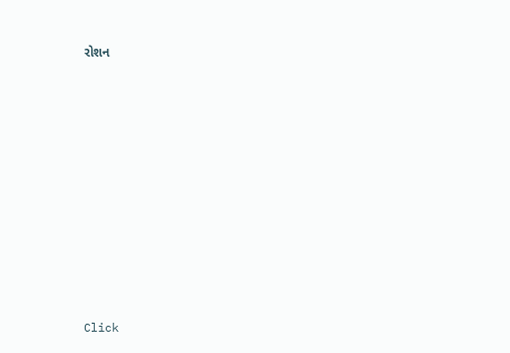રોશન












Click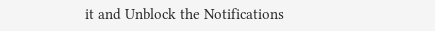it and Unblock the Notifications